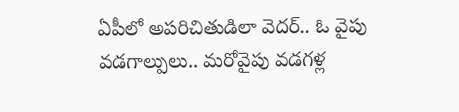ఏపీలో అపరిచితుడిలా వెదర్.. ఓ వైపు వడగాల్పులు.. మరోవైపు వడగళ్ల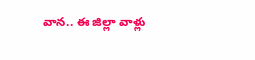వాన.. ఈ జిల్లా వాళ్లు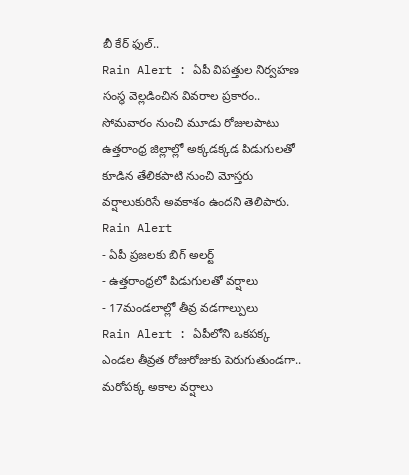బీ కేర్ ఫుల్..
Rain Alert : ఏపీ విపత్తుల నిర్వహణ సంస్థ వెల్లడించిన వివరాల ప్రకారం.. సోమవారం నుంచి మూడు రోజులపాటు ఉత్తరాంధ్ర జిల్లాల్లో అక్కడక్కడ పిడుగులతో కూడిన తేలికపాటి నుంచి మోస్తరు వర్షాలుకురిసే అవకాశం ఉందని తెలిపారు.
Rain Alert
- ఏపీ ప్రజలకు బిగ్ అలర్ట్
- ఉత్తరాంధ్రలో పిడుగులతో వర్షాలు
- 17మండలాల్లో తీవ్ర వడగాల్పులు
Rain Alert : ఏపీలోని ఒకపక్క ఎండల తీవ్రత రోజురోజుకు పెరుగుతుండగా.. మరోపక్క అకాల వర్షాలు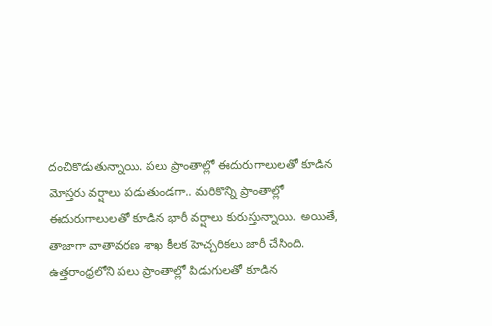దంచికొడుతున్నాయి. పలు ప్రాంతాల్లో ఈదురుగాలులతో కూడిన మోస్తరు వర్షాలు పడుతుండగా.. మరికొన్ని ప్రాంతాల్లో ఈదురుగాలులతో కూడిన భారీ వర్షాలు కురుస్తున్నాయి. అయితే, తాజాగా వాతావరణ శాఖ కీలక హెచ్చరికలు జారీ చేసింది. ఉత్తరాంధ్రలోని పలు ప్రాంతాల్లో పిడుగులతో కూడిన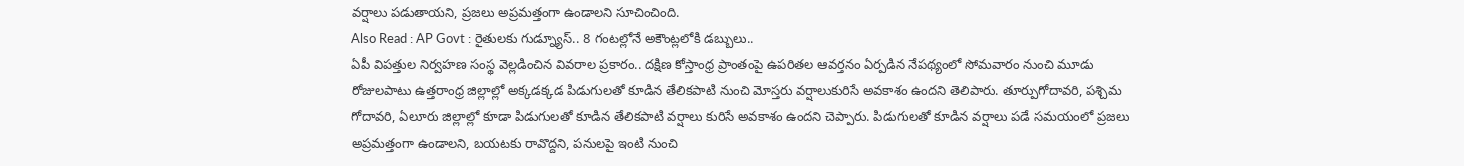వర్షాలు పడుతాయని, ప్రజలు అప్రమత్తంగా ఉండాలని సూచించింది.
Also Read : AP Govt : రైతులకు గుడ్న్యూస్.. 8 గంటల్లోనే అకౌంట్లలోకి డబ్బులు..
ఏపీ విపత్తుల నిర్వహణ సంస్థ వెల్లడించిన వివరాల ప్రకారం.. దక్షిణ కోస్తాంధ్ర ప్రాంతంపై ఉపరితల ఆవర్తనం ఏర్పడిన నేపథ్యంలో సోమవారం నుంచి మూడు రోజులపాటు ఉత్తరాంధ్ర జిల్లాల్లో అక్కడక్కడ పిడుగులతో కూడిన తేలికపాటి నుంచి మోస్తరు వర్షాలుకురిసే అవకాశం ఉందని తెలిపారు. తూర్పుగోదావరి, పశ్చిమ గోదావరి, ఏలూరు జిల్లాల్లో కూడా పిడుగులతో కూడిన తేలికపాటి వర్షాలు కురిసే అవకాశం ఉందని చెప్పారు. పిడుగులతో కూడిన వర్షాలు పడే సమయంలో ప్రజలు అప్రమత్తంగా ఉండాలని, బయటకు రావొద్దని, పనులపై ఇంటి నుంచి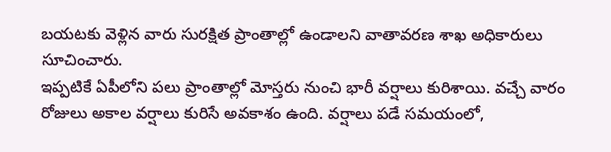బయటకు వెళ్లిన వారు సురక్షిత ప్రాంతాల్లో ఉండాలని వాతావరణ శాఖ అధికారులు సూచించారు.
ఇప్పటికే ఏపీలోని పలు ప్రాంతాల్లో మోస్తరు నుంచి భారీ వర్షాలు కురిశాయి. వచ్చే వారం రోజులు అకాల వర్షాలు కురిసే అవకాశం ఉంది. వర్షాలు పడే సమయంలో,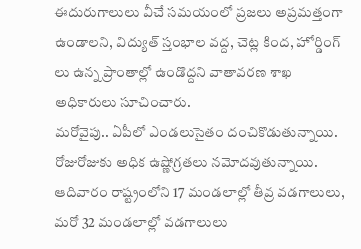ఈదురుగాలులు వీచే సమయంలో ప్రజలు అప్రమత్తంగా ఉండాలని, విద్యుత్ స్తంభాల వద్ద, చెట్ల కింద, హోర్డింగ్ లు ఉన్న ప్రాంతాల్లో ఉండొద్దని వాతావరణ శాఖ అధికారులు సూచించారు.
మరోవైపు.. ఏపీలో ఎండలుసైతం దంచికొడుతున్నాయి. రోజురోజుకు అధిక ఉష్ణోగ్రతలు నమోదవుతున్నాయి. ఆదివారం రాష్ట్రంలోని 17 మండలాల్లో తీవ్ర వడగాలులు, మరో 32 మండలాల్లో వడగాలులు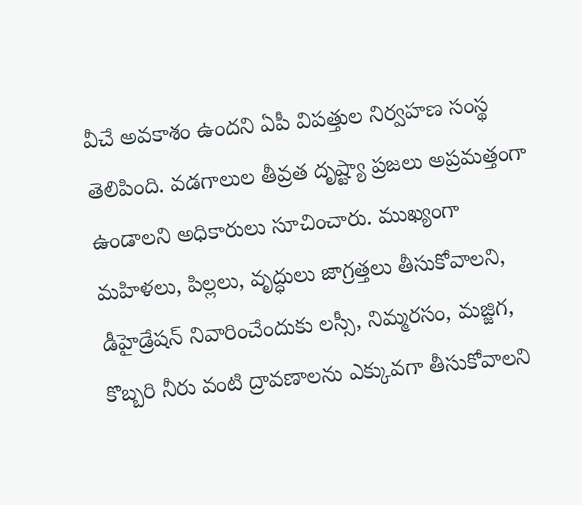వీచే అవకాశం ఉందని ఏపీ విపత్తుల నిర్వహణ సంస్థ తెలిపింది. వడగాలుల తీవ్రత దృష్ట్యా ప్రజలు అప్రమత్తంగా ఉండాలని అధికారులు సూచించారు. ముఖ్యంగా మహిళలు, పిల్లలు, వృద్ధులు జాగ్రత్తలు తీసుకోవాలని, డీహైడ్రేషన్ నివారించేందుకు లస్సీ, నిమ్మరసం, మజ్జిగ, కొబ్బరి నీరు వంటి ద్రావణాలను ఎక్కువగా తీసుకోవాలని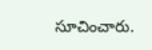సూచించారు.